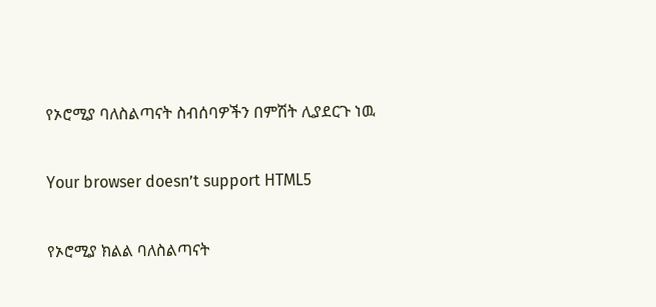የኦሮሚያ ባለስልጣናት ስብሰባዎችን በምሽት ሊያደርጉ ነዉ

Your browser doesn’t support HTML5

የኦሮሚያ ክልል ባለስልጣናት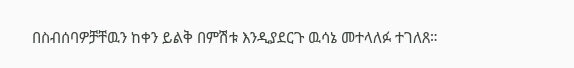በስብሰባዎቻቸዉን ከቀን ይልቅ በምሽቱ እንዲያደርጉ ዉሳኔ መተላለፉ ተገለጸ።